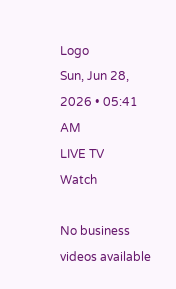Logo
Sun, Jun 28, 2026 • 05:41 AM
LIVE TV
Watch

No business videos available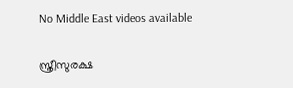No Middle East videos available

സ്ത്രീസുരക്ഷ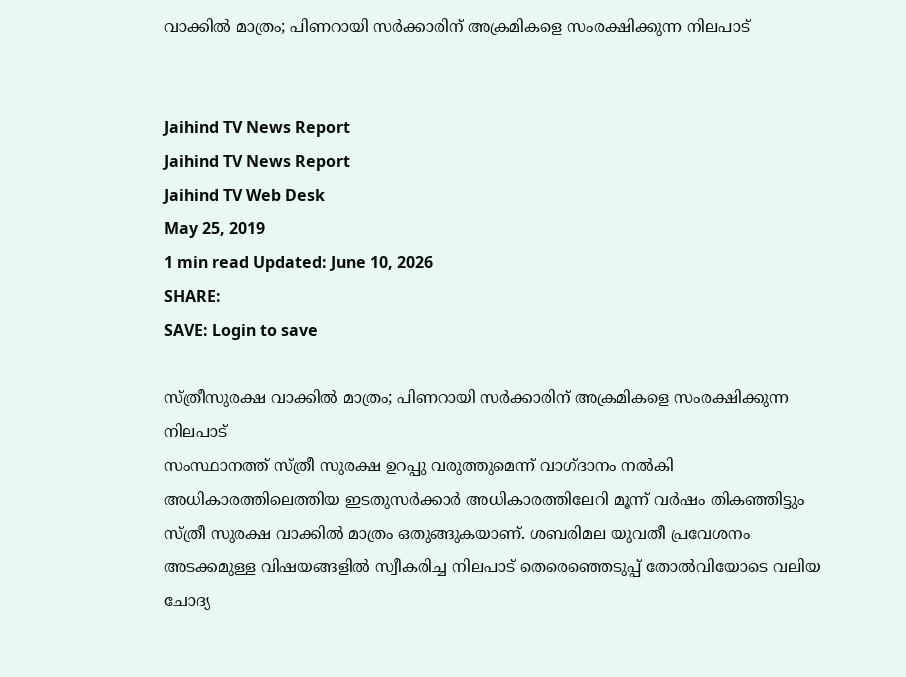വാക്കില്‍ മാത്രം; പിണറായി സര്‍ക്കാരിന് അക്രമികളെ സംരക്ഷിക്കുന്ന നിലപാട്


Jaihind TV News Report
Jaihind TV News Report
Jaihind TV Web Desk
May 25, 2019
1 min read Updated: June 10, 2026
SHARE:
SAVE: Login to save

സ്ത്രീസുരക്ഷ വാക്കില്‍ മാത്രം; പിണറായി സര്‍ക്കാരിന് അക്രമികളെ സംരക്ഷിക്കുന്ന നിലപാട്
സംസ്ഥാനത്ത് സ്ത്രീ സുരക്ഷ ഉറപ്പു വരുത്തുമെന്ന് വാഗ്ദാനം നൽകി അധികാരത്തിലെത്തിയ ഇടതുസർക്കാർ അധികാരത്തിലേറി മൂന്ന് വർഷം തികഞ്ഞിട്ടും സ്ത്രീ സുരക്ഷ വാക്കിൽ മാത്രം ഒതുങ്ങുകയാണ്. ശബരിമല യുവതീ പ്രവേശനം അടക്കമുള്ള വിഷയങ്ങളിൽ സ്വീകരിച്ച നിലപാട് തെരെഞ്ഞെടുപ്പ് തോൽവിയോടെ വലിയ ചോദ്യ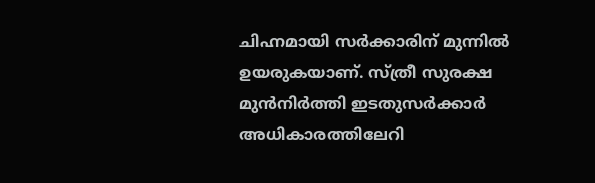ചിഹ്നമായി സർക്കാരിന് മുന്നിൽ ഉയരുകയാണ്. സ്ത്രീ സുരക്ഷ മുൻനിർത്തി ഇടതുസർക്കാർ അധികാരത്തിലേറി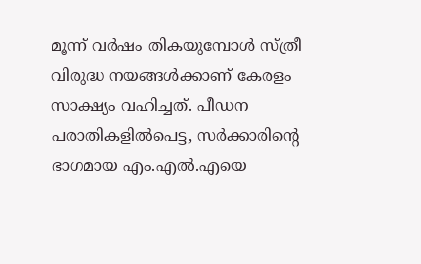മൂന്ന് വർഷം തികയുമ്പോൾ സ്ത്രീ വിരുദ്ധ നയങ്ങൾക്കാണ് കേരളം സാക്ഷ്യം വഹിച്ചത്. പീഡന പരാതികളിൽപെട്ട, സർക്കാരിന്‍റെ ഭാഗമായ എം.എൽ.എയെ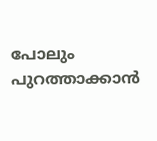പോലും പുറത്താക്കാൻ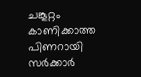ചങ്കൂറ്റം കാണിക്കാത്ത പിണറായി സർക്കാർ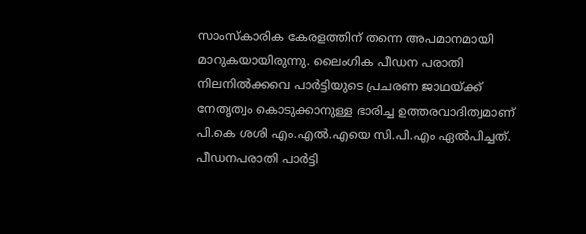സാംസ്കാരിക കേരളത്തിന് തന്നെ അപമാനമായി മാറുകയായിരുന്നു. ലൈംഗിക പീഡന പരാതി നിലനിൽക്കവെ പാർട്ടിയുടെ പ്രചരണ ജാഥയ്ക്ക് നേതൃത്വം കൊടുക്കാനുള്ള ഭാരിച്ച ഉത്തരവാദിത്വമാണ് പി.കെ ശശി എം.എൽ.എയെ സി.പി.എം ഏൽപിച്ചത്. പീഡനപരാതി പാർട്ടി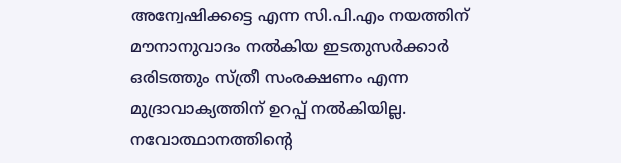അന്വേഷിക്കട്ടെ എന്ന സി.പി.എം നയത്തിന് മൗനാനുവാദം നൽകിയ ഇടതുസർക്കാർ ഒരിടത്തും സ്ത്രീ സംരക്ഷണം എന്ന മുദ്രാവാക്യത്തിന് ഉറപ്പ് നൽകിയില്ല. നവോത്ഥാനത്തിന്‍റെ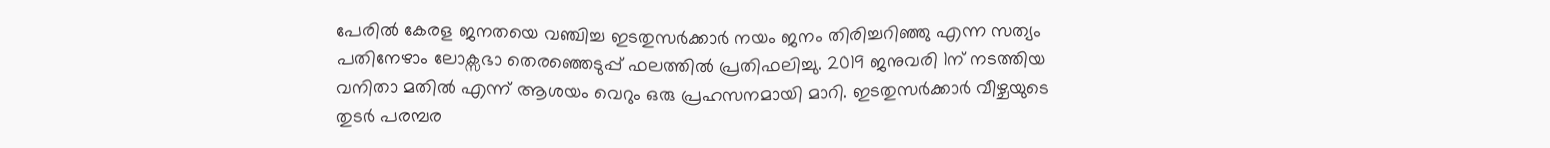പേരിൽ കേരള ജനതയെ വഞ്ചിച്ച ഇടതുസർക്കാർ നയം ജനം തിരിച്ചറിഞ്ഞു എന്ന സത്യം പതിനേഴാം ലോക്സഭാ തെരഞ്ഞെടുപ്പ് ഫലത്തിൽ പ്രതിഫലിച്ചു. 2019 ജനുവരി 1ന് നടത്തിയ വനിതാ മതിൽ എന്ന് ആശയം വെറും ഒരു പ്രഹസനമായി മാറി. ഇടതുസർക്കാർ വീഴ്ചയുടെ തുടർ പരമ്പര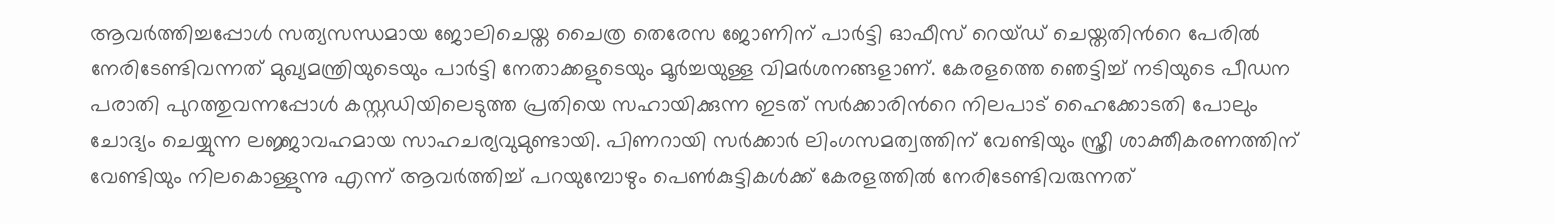ആവർത്തിച്ചപ്പോൾ സത്യസന്ധമായ ജോലിചെയ്ത ചൈത്ര തെരേസ ജോണിന് പാർട്ടി ഓഫീസ് റെയ്ഡ് ചെയ്തതിന്‍റെ പേരിൽ നേരിടേണ്ടിവന്നത് മുഖ്യമന്ത്രിയുടെയും പാർട്ടി നേതാക്കളുടെയും മൂർച്ചയുള്ള വിമർശനങ്ങളാണ്. കേരളത്തെ ഞെട്ടിച്ച് നടിയുടെ പീഡന പരാതി പുറത്തുവന്നപ്പോൾ കസ്റ്റഡിയിലെടുത്ത പ്രതിയെ സഹായിക്കുന്ന ഇടത് സർക്കാരിന്‍റെ നിലപാട് ഹൈക്കോടതി പോലും ചോദ്യം ചെയ്യുന്ന ലജ്ജാവഹമായ സാഹചര്യവുമുണ്ടായി. പിണറായി സർക്കാർ ലിംഗസമത്വത്തിന് വേണ്ടിയും സ്ത്രീ ശാക്തീകരണത്തിന് വേണ്ടിയും നിലകൊള്ളുന്നു എന്ന് ആവര്‍ത്തിച്ച് പറയുമ്പോഴും പെൺകുട്ടികൾക്ക് കേരളത്തിൽ നേരിടേണ്ടിവരുന്നത്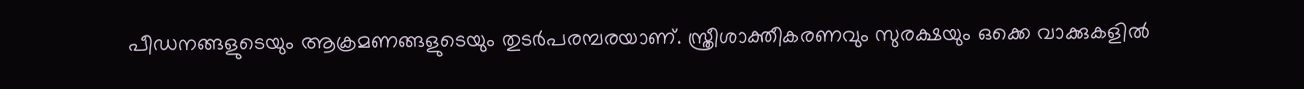പീഡനങ്ങളുടെയും ആക്രമണങ്ങളുടെയും തുടർപരമ്പരയാണ്. സ്ത്രീശാക്തീകരണവും സുരക്ഷയും ഒക്കെ വാക്കുകളിൽ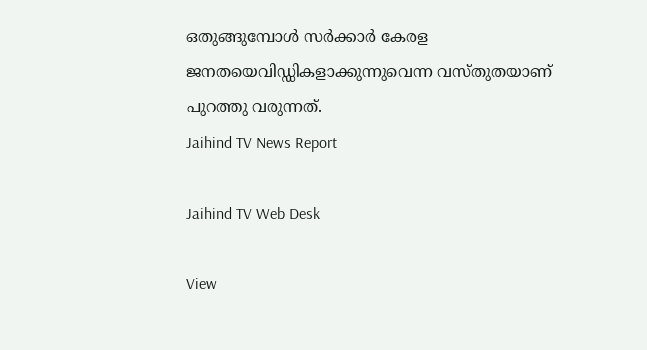ഒതുങ്ങുമ്പോൾ സർക്കാർ കേരള ജനതയെവിഡ്ഡികളാക്കുന്നുവെന്ന വസ്തുതയാണ് പുറത്തു വരുന്നത്.
Jaihind TV News Report

Jaihind TV Web Desk

View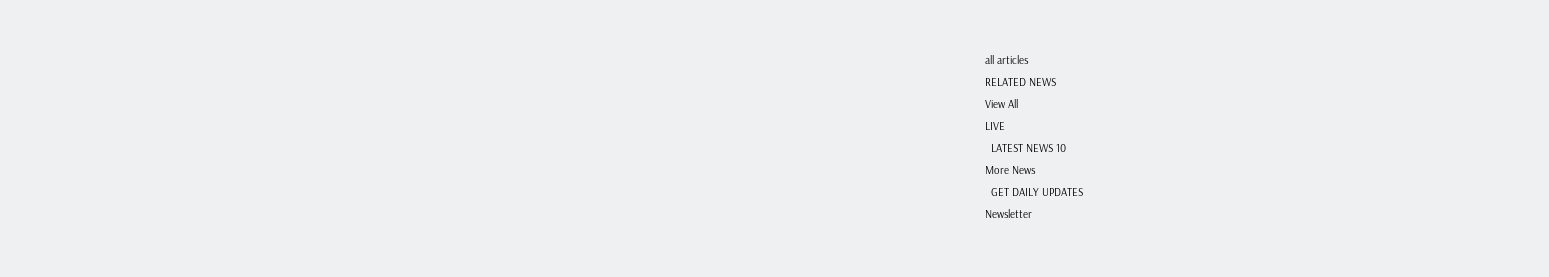all articles
RELATED NEWS
View All
LIVE
  LATEST NEWS 10
More News
  GET DAILY UPDATES
Newsletter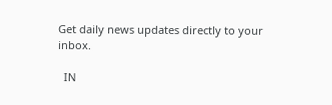Get daily news updates directly to your inbox.

  IN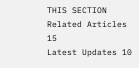THIS SECTION
Related Articles 15
Latest Updates 10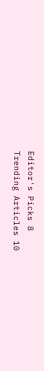Editor's Picks 8
Trending Articles 10